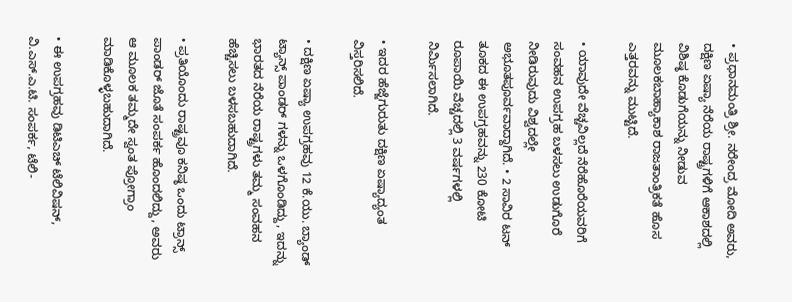• ಪ್ರಧಾನಮಂತ್ರಿ ಶ್ರೀ. ನರೇಂದ್ರ ಮೋದಿ ಅವರು, ದಕ್ಷಿಣ ಏಷ್ಯಾ ನೆರೆಯ ರಾಷ್ಟ್ರಗಳಿಗೆ ಆಕಾಶದಲ್ಲಿ ವಿಶಿಷ್ಠ ಕೊಡುಗೆಯನ್ನು ನೀಡುವ ಮೂಲಕಬಾಹ್ಯಾಕಾಶ ರಾಜತಾಂತ್ರಿಕತೆ ಹೊಸ ಎತ್ತರವನ್ನು ಮುಟ್ಟಿದೆ.

• ಯಾವುದೇ ವೆಚ್ಚವಿಲ್ಲದೆ ನೆರೆಹೊರೆಯವರಿಗೆ ಸಂವಹನ ಉಪಗ್ರಹ ಬಳಸಲು ಉಡುಗೊರೆ ನೀಡಿರುವುದು ವಿಶ್ವದಲ್ಲೇ ಅಭೂತಪೂರ್ವವಾದ್ದಾಗಿದೆ. • 2 ಸಾವಿರ ಟನ್ ತೂಕದ ಈ ಉಪಗ್ರಹವನ್ನು 230 ಕೋಟಿ ರೂಪಾಯಿ ವೆಚ್ಚದಲ್ಲಿ 3 ವರ್ಷಗಳಲ್ಲಿ ನಿರ್ಮಿಸಲಾಗಿದೆ.

• ಇದರ ಹೆಜ್ಜೆಗುರುತು ದಕ್ಷಿಣ ಏಷ್ಯಾದ್ಯಂತ ವಿಸ್ತರಿಸಲಿದೆ.

• ದಕ್ಷಿಣ ಏಷ್ಯಾ ಉಪಗ್ರಹವು 12 ಕೆ.ಯು. ಬ್ಯಾಂಡ್ ಟ್ಯಾನ್ಸ್ ಪಾಂಡರ್ ಗಳನ್ನು ಒಳಗೊಂಡಿದ್ದು, ಇದನ್ನು ಭಾರತದ ನೆರೆಯ ರಾಷ್ಟ್ರಗಳು ತಮ್ಮ ಸಂವಹನ ಹೆಚ್ಚಿಸಲು ಬಳಸಬಹುದಾಗಿದೆ.

• ಪ್ರತಿಯೊಂದು ರಾಷ್ಟ್ರವೂ ಕನಿಷ್ಠ ಒಂದು ಟ್ರಾನ್ಸ್ ಪಾಂಡರ್ ಜೊತೆ ಸಂಪರ್ಕ ಹೊಂದಲಿದ್ದು, ಅವರು ಆ ಮೂಲಕ ತಮ್ಮದೇ ಸ್ವಂತ ಪ್ರೋಗ್ರಾಂ ಮಾಡಿಕೊಳ್ಳಬಹುದಾಗಿದೆ.

• ಈ ಉಪಗ್ರಹವು ಡಿಟಿಎಚ್ ಟೆಲಿವಿಷನ್, ವಿ.ಎಸ್.ಎ.ಟಿ. ಸಂಪರ್ಕ, ಟೆಲಿ-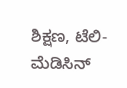ಶಿಕ್ಷಣ, ಟೆಲಿ- ಮೆಡಿಸಿನ್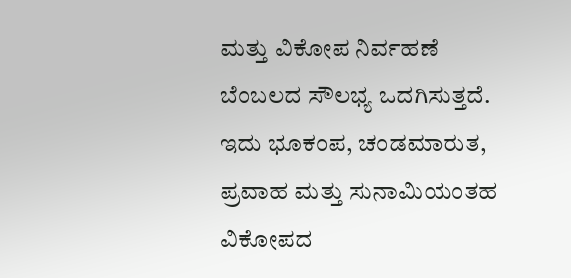ಮತ್ತು ವಿಕೋಪ ನಿರ್ವಹಣೆ ಬೆಂಬಲದ ಸೌಲಭ್ಯ ಒದಗಿಸುತ್ತದೆ. ಇದು ಭೂಕಂಪ, ಚಂಡಮಾರುತ, ಪ್ರವಾಹ ಮತ್ತು ಸುನಾಮಿಯಂತಹ ವಿಕೋಪದ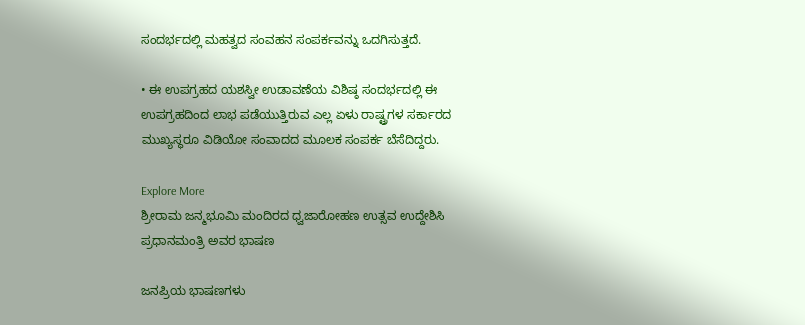ಸಂದರ್ಭದಲ್ಲಿ ಮಹತ್ವದ ಸಂವಹನ ಸಂಪರ್ಕವನ್ನು ಒದಗಿಸುತ್ತದೆ.

• ಈ ಉಪಗ್ರಹದ ಯಶಸ್ವೀ ಉಡಾವಣೆಯ ವಿಶಿಷ್ಠ ಸಂದರ್ಭದಲ್ಲಿ ಈ ಉಪಗ್ರಹದಿಂದ ಲಾಭ ಪಡೆಯುತ್ತಿರುವ ಎಲ್ಲ ಏಳು ರಾಷ್ಟ್ರಗಳ ಸರ್ಕಾರದ ಮುಖ್ಯಸ್ಥರೂ ವಿಡಿಯೋ ಸಂವಾದದ ಮೂಲಕ ಸಂಪರ್ಕ ಬೆಸೆದಿದ್ದರು.

Explore More
ಶ್ರೀರಾಮ ಜನ್ಮಭೂಮಿ ಮಂದಿರದ ಧ್ವಜಾರೋಹಣ ಉತ್ಸವ ಉದ್ದೇಶಿಸಿ ಪ್ರಧಾನಮಂತ್ರಿ ಅವರ ಭಾಷಣ

ಜನಪ್ರಿಯ ಭಾಷಣಗಳು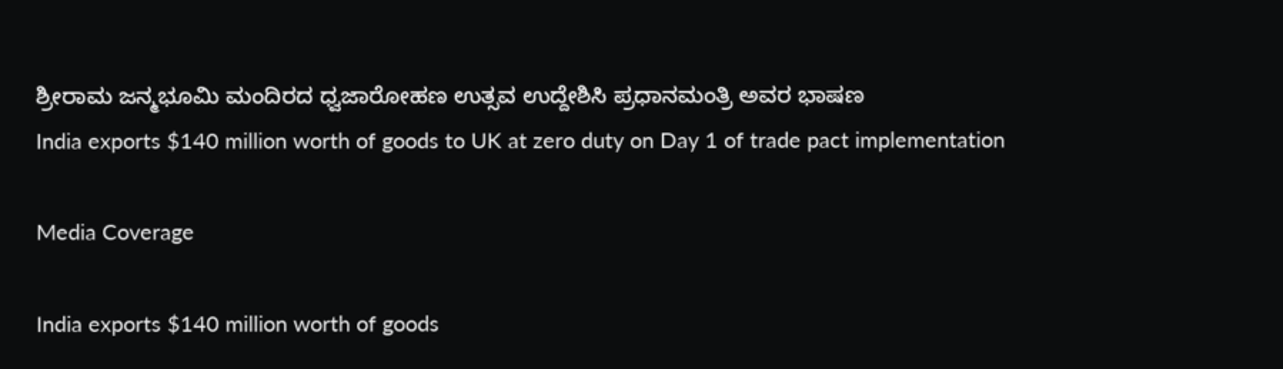ಶ್ರೀರಾಮ ಜನ್ಮಭೂಮಿ ಮಂದಿರದ ಧ್ವಜಾರೋಹಣ ಉತ್ಸವ ಉದ್ದೇಶಿಸಿ ಪ್ರಧಾನಮಂತ್ರಿ ಅವರ ಭಾಷಣ
India exports $140 million worth of goods to UK at zero duty on Day 1 of trade pact implementation

Media Coverage

India exports $140 million worth of goods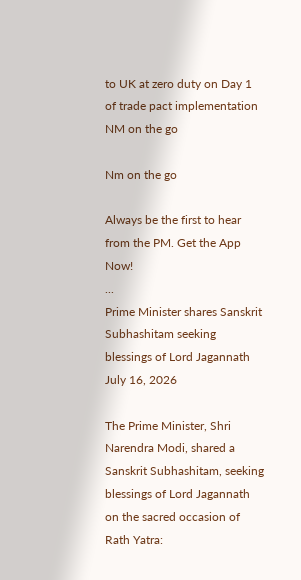to UK at zero duty on Day 1 of trade pact implementation
NM on the go

Nm on the go

Always be the first to hear from the PM. Get the App Now!
...
Prime Minister shares Sanskrit Subhashitam seeking blessings of Lord Jagannath
July 16, 2026

The Prime Minister, Shri Narendra Modi, shared a Sanskrit Subhashitam, seeking blessings of Lord Jagannath on the sacred occasion of Rath Yatra: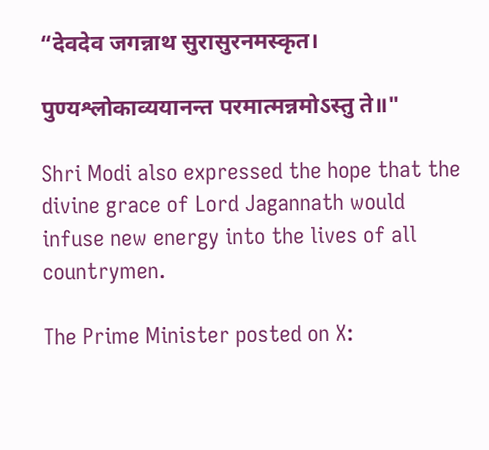“देवदेव जगन्नाथ सुरासुरनमस्कृत।

पुण्यश्लोकाव्ययानन्त परमात्मन्नमोऽस्तु ते॥"

Shri Modi also expressed the hope that the divine grace of Lord Jagannath would infuse new energy into the lives of all countrymen.

The Prime Minister posted on X: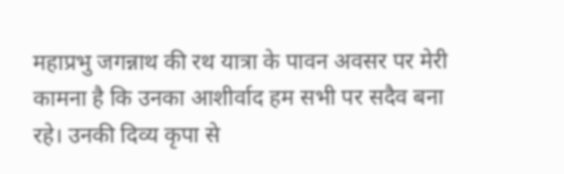महाप्रभु जगन्नाथ की रथ यात्रा के पावन अवसर पर मेरी कामना है कि उनका आशीर्वाद हम सभी पर सदैव बना रहे। उनकी दिव्य कृपा से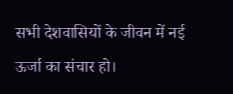सभी देशवासियों के जीवन में नई ऊर्जा का संचार हो।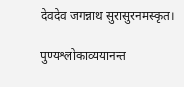देवदेव जगन्नाथ सुरासुरनमस्कृत।

पुण्यश्लोकाव्ययानन्त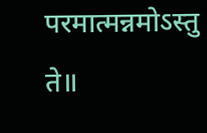परमात्मन्नमोऽस्तु ते॥